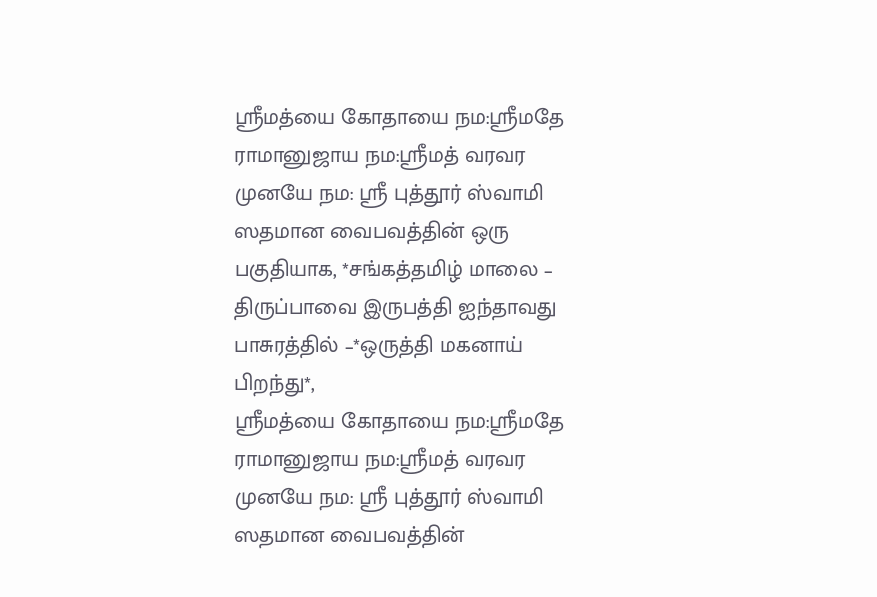ஸ்ரீமத்யை கோதாயை நம:ஸ்ரீமதே ராமானுஜாய நம:ஸ்ரீமத் வரவர முனயே நம: ஸ்ரீ புத்தூர் ஸ்வாமி ஸதமான வைபவத்தின் ஒரு பகுதியாக, *சங்கத்தமிழ் மாலை – திருப்பாவை இருபத்தி ஐந்தாவது பாசுரத்தில் –*ஒருத்தி மகனாய் பிறந்து*,
ஸ்ரீமத்யை கோதாயை நம:ஸ்ரீமதே ராமானுஜாய நம:ஸ்ரீமத் வரவர முனயே நம: ஸ்ரீ புத்தூர் ஸ்வாமி ஸதமான வைபவத்தின்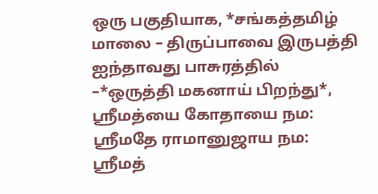ஒரு பகுதியாக, *சங்கத்தமிழ் மாலை – திருப்பாவை இருபத்தி ஐந்தாவது பாசுரத்தில் –*ஒருத்தி மகனாய் பிறந்து*,
ஸ்ரீமத்யை கோதாயை நம: ஸ்ரீமதே ராமானுஜாய நம: ஸ்ரீமத்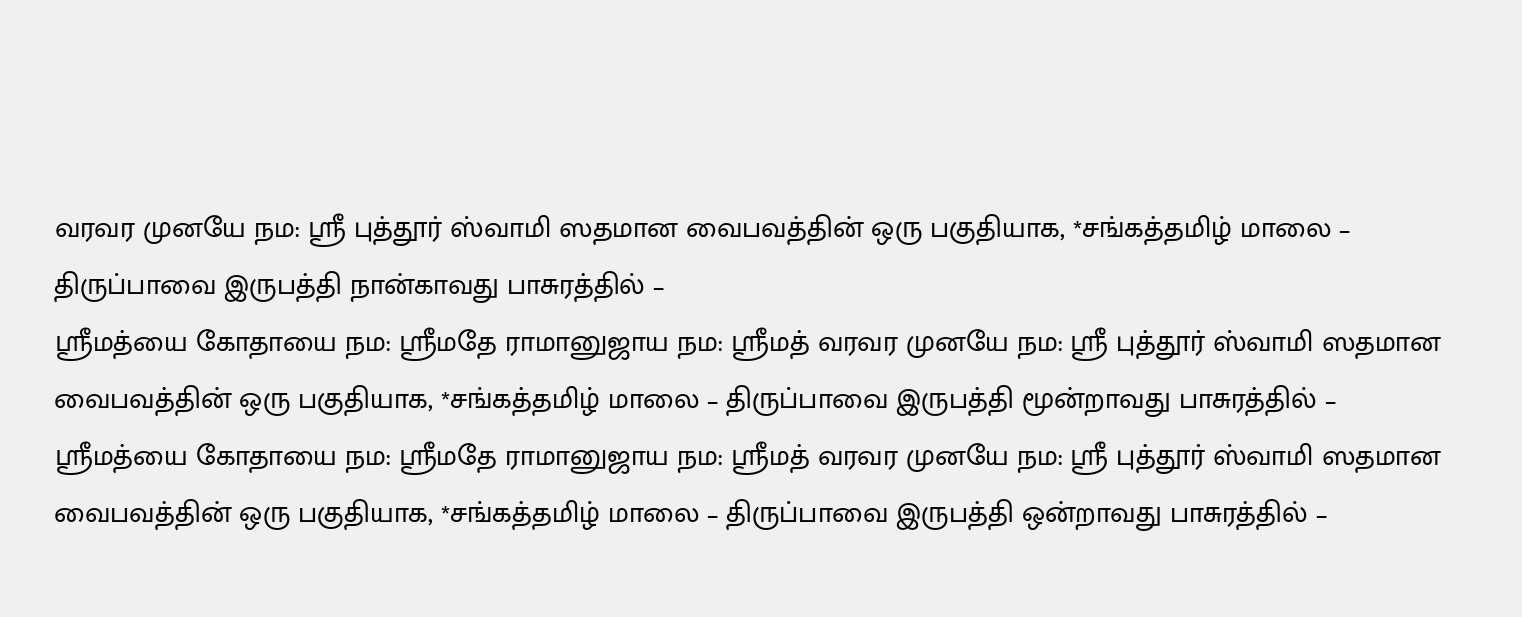வரவர முனயே நம: ஸ்ரீ புத்தூர் ஸ்வாமி ஸதமான வைபவத்தின் ஒரு பகுதியாக, *சங்கத்தமிழ் மாலை – திருப்பாவை இருபத்தி நான்காவது பாசுரத்தில் –
ஸ்ரீமத்யை கோதாயை நம: ஸ்ரீமதே ராமானுஜாய நம: ஸ்ரீமத் வரவர முனயே நம: ஸ்ரீ புத்தூர் ஸ்வாமி ஸதமான வைபவத்தின் ஒரு பகுதியாக, *சங்கத்தமிழ் மாலை – திருப்பாவை இருபத்தி மூன்றாவது பாசுரத்தில் –
ஸ்ரீமத்யை கோதாயை நம: ஸ்ரீமதே ராமானுஜாய நம: ஸ்ரீமத் வரவர முனயே நம: ஸ்ரீ புத்தூர் ஸ்வாமி ஸதமான வைபவத்தின் ஒரு பகுதியாக, *சங்கத்தமிழ் மாலை – திருப்பாவை இருபத்தி ஒன்றாவது பாசுரத்தில் –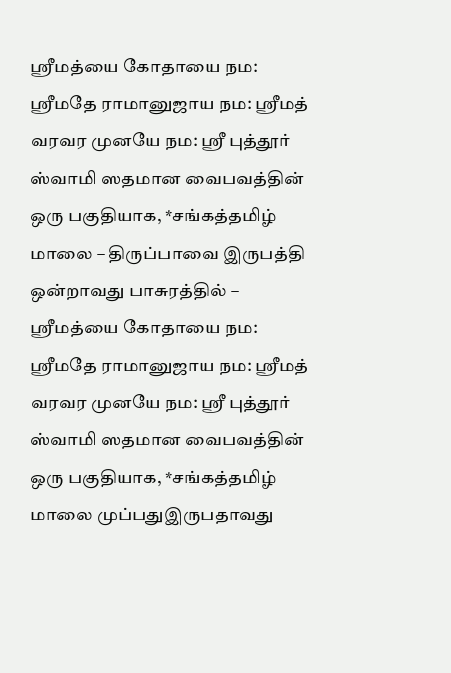ஸ்ரீமத்யை கோதாயை நம: ஸ்ரீமதே ராமானுஜாய நம: ஸ்ரீமத் வரவர முனயே நம: ஸ்ரீ புத்தூர் ஸ்வாமி ஸதமான வைபவத்தின் ஒரு பகுதியாக, *சங்கத்தமிழ் மாலை – திருப்பாவை இருபத்தி ஒன்றாவது பாசுரத்தில் –
ஸ்ரீமத்யை கோதாயை நம: ஸ்ரீமதே ராமானுஜாய நம: ஸ்ரீமத் வரவர முனயே நம: ஸ்ரீ புத்தூர் ஸ்வாமி ஸதமான வைபவத்தின் ஒரு பகுதியாக, *சங்கத்தமிழ் மாலை முப்பதுஇருபதாவது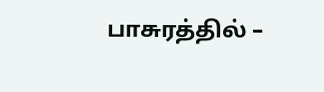பாசுரத்தில் –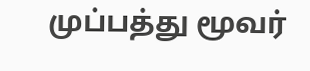முப்பத்து மூவர்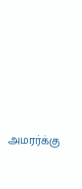அமரர்க்கு